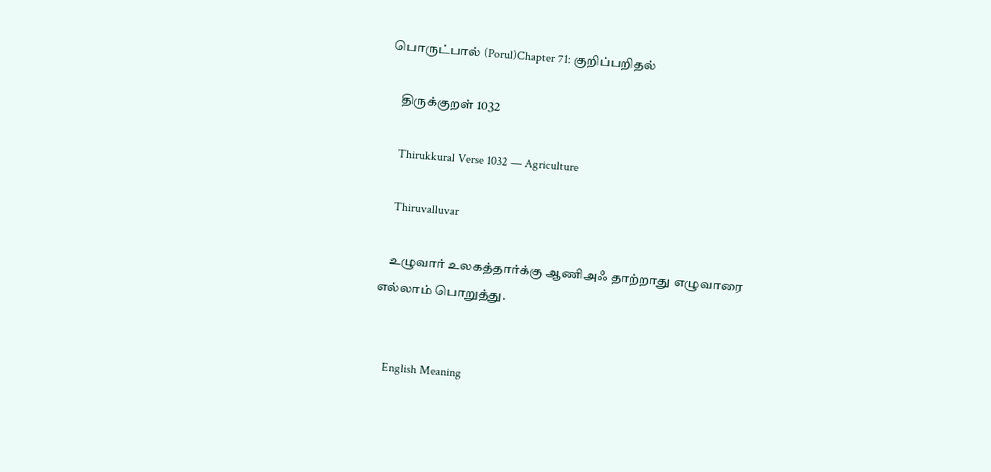பொருட்பால் (Porul)Chapter 71: குறிப்பறிதல்

    திருக்குறள் 1032

    Thirukkural Verse 1032 — Agriculture

    Thiruvalluvar

    உழுவார் உலகத்தார்க்கு ஆணிஅஃ தாற்றாது எழுவாரை எல்லாம் பொறுத்து.


    English Meaning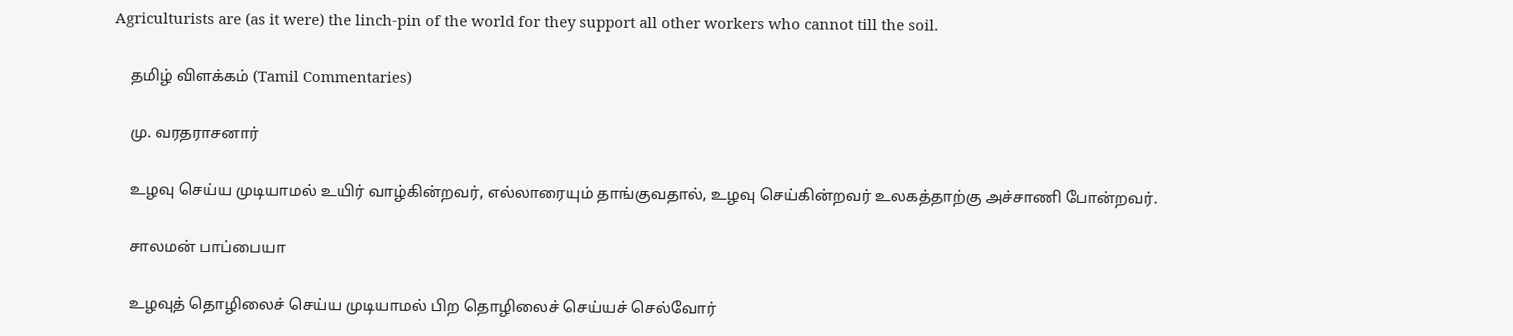Agriculturists are (as it were) the linch-pin of the world for they support all other workers who cannot till the soil.

    தமிழ் விளக்கம் (Tamil Commentaries)

    மு. வரதராசனார்

    உழவு செய்ய முடியாமல் உயிர் வாழ்கின்றவர், எல்லாரையும் தாங்குவதால், உழவு செய்கின்றவர் உலகத்தாற்கு அச்சாணி போன்றவர்.

    சாலமன் பாப்பையா

    உழவுத் தொழிலைச் செய்ய முடியாமல் பிற தொழிலைச் செய்யச் செல்வோர்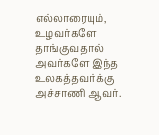எல்லாரையும், உழவர்களே தாங்குவதால் அவர்களே இந்த உலகத்தவர்க்கு அச்சாணி ஆவர்.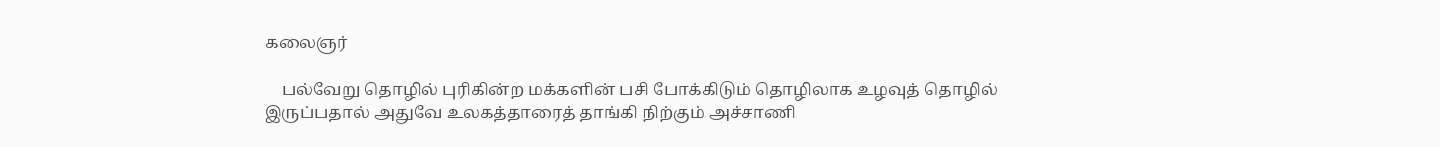கலைஞர்

    பல்வேறு தொழில் புரிகின்ற மக்களின் பசி போக்கிடும் தொழிலாக உழவுத் தொழில் இருப்பதால் அதுவே உலகத்தாரைத் தாங்கி நிற்கும் அச்சாணி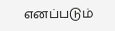எனப்படும்